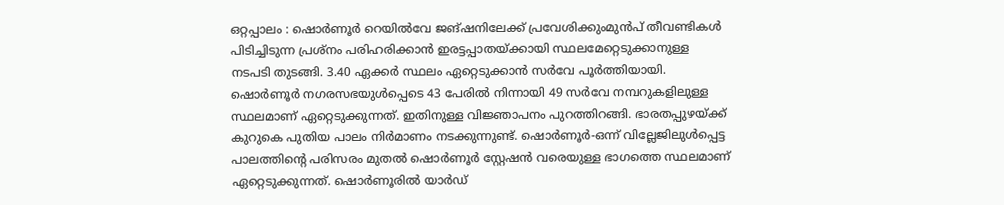ഒറ്റപ്പാലം : ഷൊർണൂർ റെയിൽവേ ജങ്ഷനിലേക്ക് പ്രവേശിക്കുംമുൻപ് തീവണ്ടികൾ പിടിച്ചിടുന്ന പ്രശ്നം പരിഹരിക്കാൻ ഇരട്ടപ്പാതയ്ക്കായി സ്ഥലമേറ്റെടുക്കാനുള്ള നടപടി തുടങ്ങി. 3.40 ഏക്കർ സ്ഥലം ഏറ്റെടുക്കാൻ സർവേ പൂർത്തിയായി. ഷൊർണൂർ നഗരസഭയുൾപ്പെടെ 43 പേരിൽ നിന്നായി 49 സർവേ നമ്പറുകളിലുള്ള സ്ഥലമാണ് ഏറ്റെടുക്കുന്നത്. ഇതിനുള്ള വിജ്ഞാപനം പുറത്തിറങ്ങി. ഭാരതപ്പുഴയ്ക്ക് കുറുകെ പുതിയ പാലം നിർമാണം നടക്കുന്നുണ്ട്. ഷൊർണൂർ-ഒന്ന് വില്ലേജിലുൾപ്പെട്ട പാലത്തിന്റെ പരിസരം മുതൽ ഷൊർണൂർ സ്റ്റേഷൻ വരെയുള്ള ഭാഗത്തെ സ്ഥലമാണ് ഏറ്റെടുക്കുന്നത്. ഷൊർണൂരിൽ യാർഡ്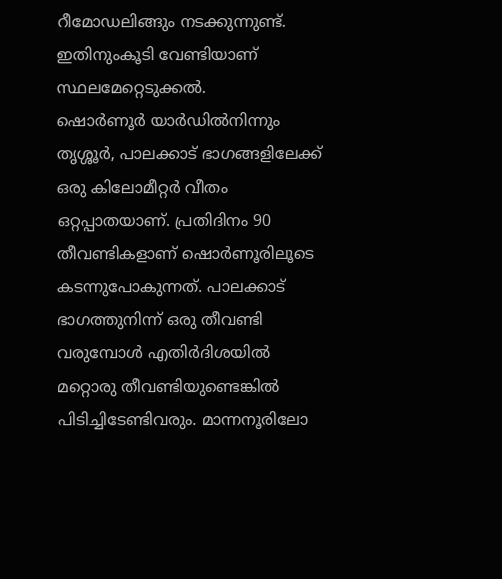റീമോഡലിങ്ങും നടക്കുന്നുണ്ട്. ഇതിനുംകൂടി വേണ്ടിയാണ് സ്ഥലമേറ്റെടുക്കൽ.
ഷൊർണൂർ യാർഡിൽനിന്നും തൃശ്ശൂർ, പാലക്കാട് ഭാഗങ്ങളിലേക്ക് ഒരു കിലോമീറ്റർ വീതം ഒറ്റപ്പാതയാണ്. പ്രതിദിനം 90 തീവണ്ടികളാണ് ഷൊർണൂരിലൂടെ കടന്നുപോകുന്നത്. പാലക്കാട് ഭാഗത്തുനിന്ന് ഒരു തീവണ്ടി വരുമ്പോൾ എതിർദിശയിൽ മറ്റൊരു തീവണ്ടിയുണ്ടെങ്കിൽ പിടിച്ചിടേണ്ടിവരും. മാന്നനൂരിലോ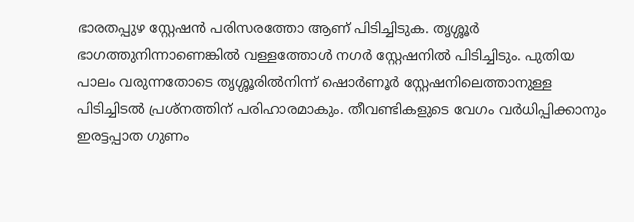ഭാരതപ്പുഴ സ്റ്റേഷൻ പരിസരത്തോ ആണ് പിടിച്ചിടുക. തൃശ്ശൂർ ഭാഗത്തുനിന്നാണെങ്കിൽ വള്ളത്തോൾ നഗർ സ്റ്റേഷനിൽ പിടിച്ചിടും. പുതിയ പാലം വരുന്നതോടെ തൃശ്ശൂരിൽനിന്ന് ഷൊർണൂർ സ്റ്റേഷനിലെത്താനുള്ള പിടിച്ചിടൽ പ്രശ്നത്തിന് പരിഹാരമാകും. തീവണ്ടികളുടെ വേഗം വർധിപ്പിക്കാനും ഇരട്ടപ്പാത ഗുണം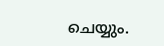ചെയ്യും.